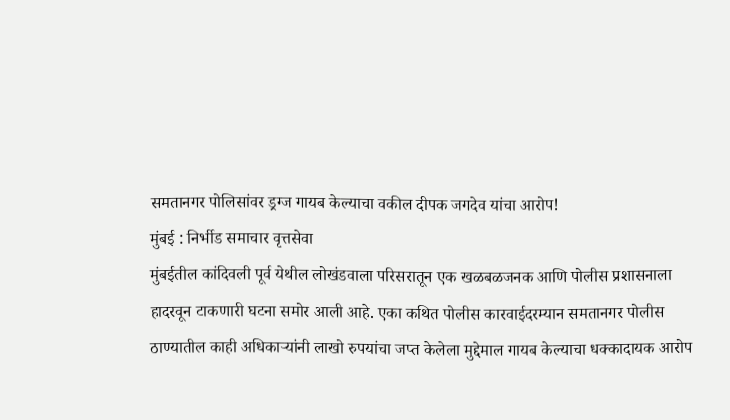समतानगर पोलिसांवर ड्रग्ज गायब केल्याचा वकील दीपक जगदेव यांचा आरोप!
मुंबई : निर्भीड समाचार वृत्तसेवा
मुंबईतील कांदिवली पूर्व येथील लोखंडवाला परिसरातून एक खळबळजनक आणि पोलीस प्रशासनाला हादरवून टाकणारी घटना समोर आली आहे. एका कथित पोलीस कारवाईदरम्यान समतानगर पोलीस ठाण्यातील काही अधिकाऱ्यांनी लाखो रुपयांचा जप्त केलेला मुद्देमाल गायब केल्याचा धक्कादायक आरोप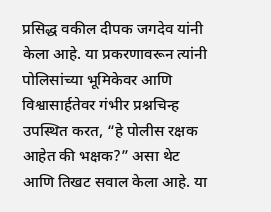प्रसिद्ध वकील दीपक जगदेव यांनी केला आहे. या प्रकरणावरून त्यांनी पोलिसांच्या भूमिकेवर आणि विश्वासार्हतेवर गंभीर प्रश्नचिन्ह उपस्थित करत, “हे पोलीस रक्षक आहेत की भक्षक?” असा थेट आणि तिखट सवाल केला आहे. या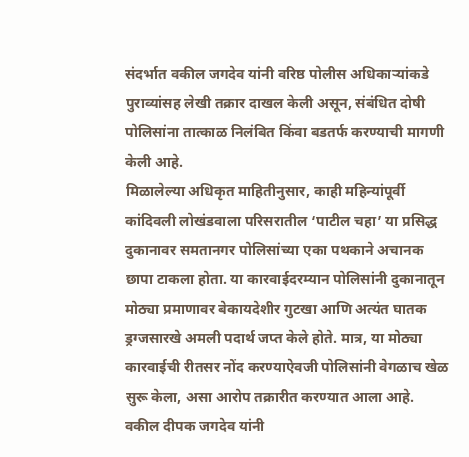संदर्भात वकील जगदेव यांनी वरिष्ठ पोलीस अधिकाऱ्यांकडे पुराव्यांसह लेखी तक्रार दाखल केली असून, संबंधित दोषी पोलिसांना तात्काळ निलंबित किंवा बडतर्फ करण्याची मागणी केली आहे.
मिळालेल्या अधिकृत माहितीनुसार, काही महिन्यांपूर्वी कांदिवली लोखंडवाला परिसरातील ‘पाटील चहा’ या प्रसिद्ध दुकानावर समतानगर पोलिसांच्या एका पथकाने अचानक छापा टाकला होता. या कारवाईदरम्यान पोलिसांनी दुकानातून मोठ्या प्रमाणावर बेकायदेशीर गुटखा आणि अत्यंत घातक ड्रग्जसारखे अमली पदार्थ जप्त केले होते. मात्र, या मोठ्या कारवाईची रीतसर नोंद करण्याऐवजी पोलिसांनी वेगळाच खेळ सुरू केला, असा आरोप तक्रारीत करण्यात आला आहे.
वकील दीपक जगदेव यांनी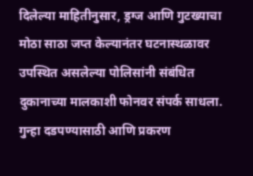दिलेल्या माहितीनुसार, ड्रग्ज आणि गुटख्याचा मोठा साठा जप्त केल्यानंतर घटनास्थळावर उपस्थित असलेल्या पोलिसांनी संबंधित दुकानाच्या मालकाशी फोनवर संपर्क साधला. गुन्हा दडपण्यासाठी आणि प्रकरण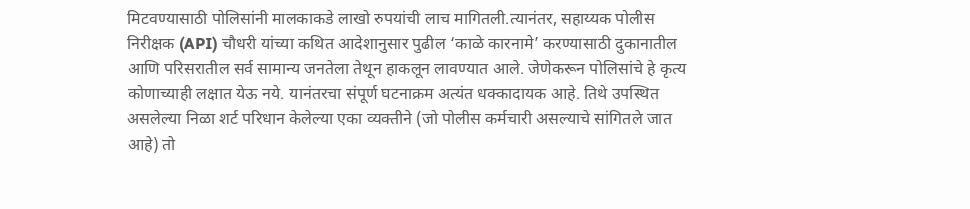मिटवण्यासाठी पोलिसांनी मालकाकडे लाखो रुपयांची लाच मागितली.त्यानंतर, सहाय्यक पोलीस निरीक्षक (API) चौधरी यांच्या कथित आदेशानुसार पुढील ‘काळे कारनामे’ करण्यासाठी दुकानातील आणि परिसरातील सर्व सामान्य जनतेला तेथून हाकलून लावण्यात आले. जेणेकरून पोलिसांचे हे कृत्य कोणाच्याही लक्षात येऊ नये. यानंतरचा संपूर्ण घटनाक्रम अत्यंत धक्कादायक आहे. तिथे उपस्थित असलेल्या निळा शर्ट परिधान केलेल्या एका व्यक्तीने (जो पोलीस कर्मचारी असल्याचे सांगितले जात आहे) तो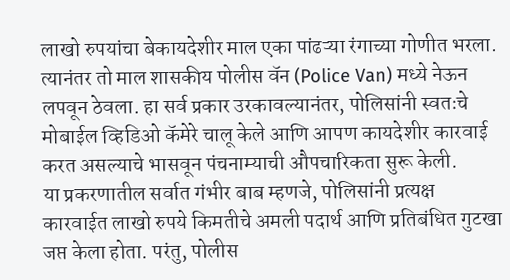लाखो रुपयांचा बेकायदेशीर माल एका पांढऱ्या रंगाच्या गोणीत भरला. त्यानंतर तो माल शासकीय पोलीस वॅन (Police Van) मध्ये नेऊन लपवून ठेवला. हा सर्व प्रकार उरकावल्यानंतर, पोलिसांनी स्वतःचे मोबाईल व्हिडिओ कॅमेरे चालू केले आणि आपण कायदेशीर कारवाई करत असल्याचे भासवून पंचनाम्याची औपचारिकता सुरू केली.
या प्रकरणातील सर्वात गंभीर बाब म्हणजे, पोलिसांनी प्रत्यक्ष कारवाईत लाखो रुपये किमतीचे अमली पदार्थ आणि प्रतिबंधित गुटखा जप्त केला होता. परंतु, पोलीस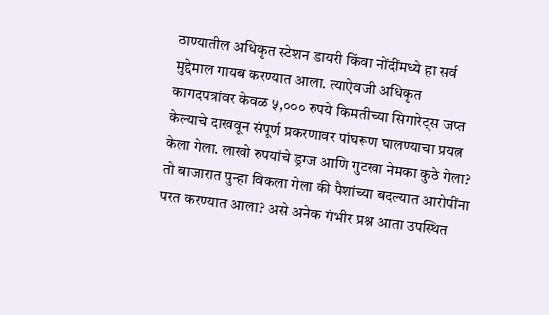ठाण्यातील अधिकृत स्टेशन डायरी किंवा नोंदींमध्ये हा सर्व मुद्देमाल गायब करण्यात आला. त्याऐवजी अधिकृत कागदपत्रांवर केवळ ५,००० रुपये किमतीच्या सिगारेट्स जप्त केल्याचे दाखवून संपूर्ण प्रकरणावर पांघरूण घालण्याचा प्रयत्न केला गेला. लाखो रुपयांचे ड्रग्ज आणि गुटखा नेमका कुठे गेला? तो बाजारात पुन्हा विकला गेला की पैशांच्या बदल्यात आरोपींना परत करण्यात आला? असे अनेक गंभीर प्रश्न आता उपस्थित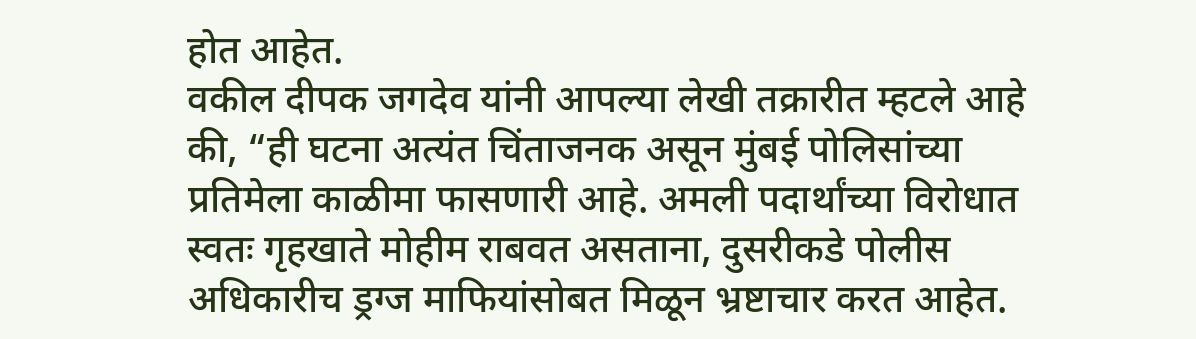होत आहेत.
वकील दीपक जगदेव यांनी आपल्या लेखी तक्रारीत म्हटले आहे की, “ही घटना अत्यंत चिंताजनक असून मुंबई पोलिसांच्या प्रतिमेला काळीमा फासणारी आहे. अमली पदार्थांच्या विरोधात स्वतः गृहखाते मोहीम राबवत असताना, दुसरीकडे पोलीस अधिकारीच ड्रग्ज माफियांसोबत मिळून भ्रष्टाचार करत आहेत.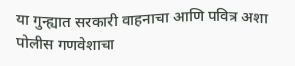या गुन्ह्यात सरकारी वाहनाचा आणि पवित्र अशा पोलीस गणवेशाचा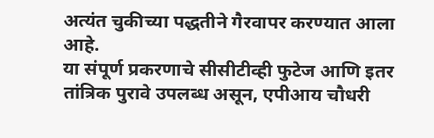अत्यंत चुकीच्या पद्धतीने गैरवापर करण्यात आला आहे.
या संपूर्ण प्रकरणाचे सीसीटीव्ही फुटेज आणि इतर तांत्रिक पुरावे उपलब्ध असून, एपीआय चौधरी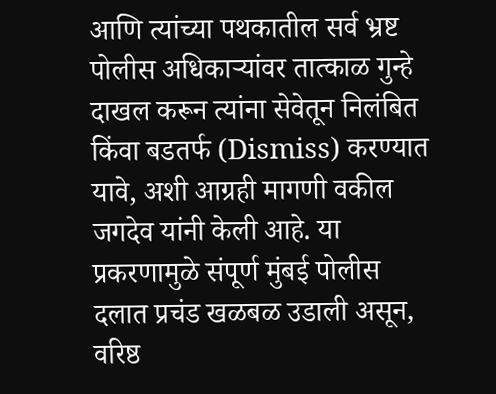आणि त्यांच्या पथकातील सर्व भ्रष्ट पोलीस अधिकाऱ्यांवर तात्काळ गुन्हे दाखल करून त्यांना सेवेतून निलंबित किंवा बडतर्फ (Dismiss) करण्यात यावे, अशी आग्रही मागणी वकील जगदेव यांनी केली आहे. या प्रकरणामुळे संपूर्ण मुंबई पोलीस दलात प्रचंड खळबळ उडाली असून, वरिष्ठ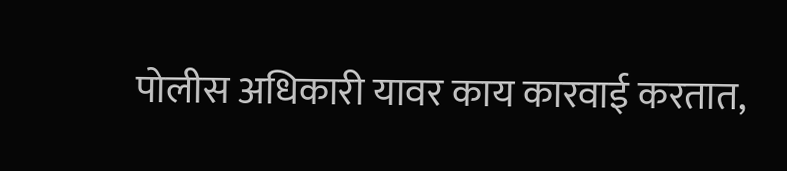पोलीस अधिकारी यावर काय कारवाई करतात,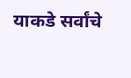याकडे सर्वांचे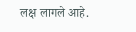लक्ष लागले आहे.